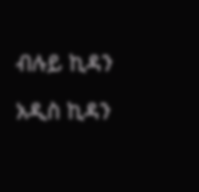ብሉይ ኪዳን

አዲስ ኪዳን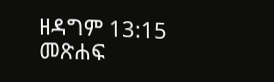ዘዳግም 13:15 መጽሐፍ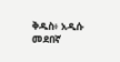ቅዱስ፥ አዲሱ መደበኛ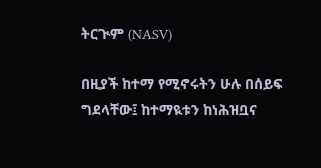ትርጒም (NASV)

በዚያች ከተማ የሚኖሩትን ሁሉ በሰይፍ ግደላቸው፤ ከተማዪቱን ከነሕዝቧና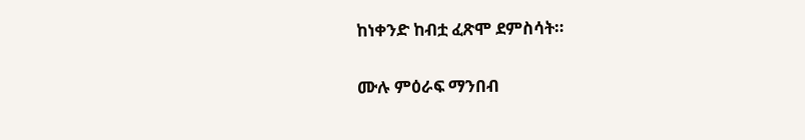ከነቀንድ ከብቷ ፈጽሞ ደምስሳት።

ሙሉ ምዕራፍ ማንበብ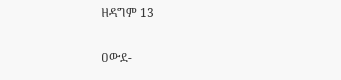ዘዳግም 13

ዐውደ-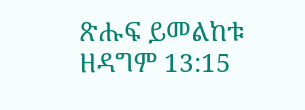ጽሑፍ ይመልከቱ ዘዳግም 13:15